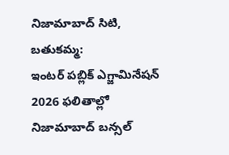నిజామాబాద్ సిటి, బతుకమ్మ:
ఇంటర్ పబ్లిక్ ఎగ్జామినేషన్ 2026 ఫలితాల్లో నిజామాబాద్ బన్సల్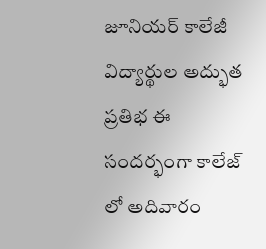జూనియర్ కాలేజీ విద్యార్థుల అద్భుత ప్రతిభ ఈ సందర్భంగా కాలేజ్ లో అదివారం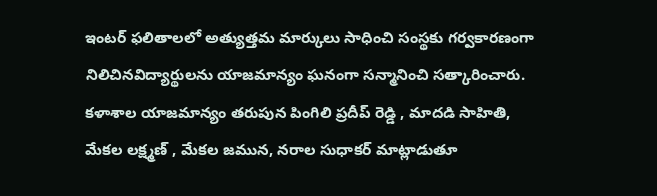ఇంటర్ ఫలితాలలో అత్యుత్తమ మార్కులు సాధించి సంస్థకు గర్వకారణంగా నిలిచినవిద్యార్థులను యాజమాన్యం ఘనంగా సన్మానించి సత్కారించారు. కళాశాల యాజమాన్యం తరుపున పింగిలి ప్రదీప్ రెడ్డి , మాదడి సాహితి, మేకల లక్ష్మణ్ , మేకల జమున, నరాల సుధాకర్ మాట్లాడుతూ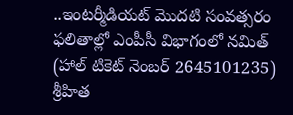..ఇంటర్మీడియట్ మొదటి సంవత్సరం ఫలితాల్లో ఎంపీసీ విభాగంలో నమిత్ (హాల్ టికెట్ నెంబర్ 2645101235) శ్రీహిత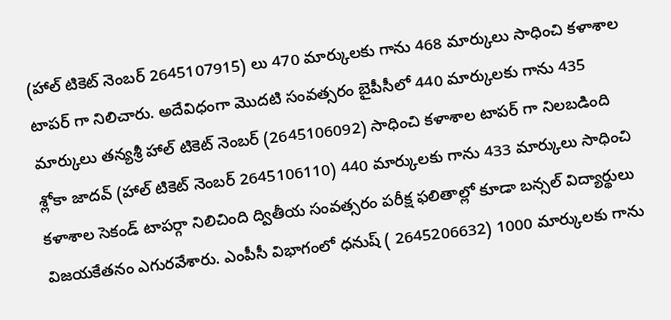(హాల్ టికెట్ నెంబర్ 2645107915) లు 470 మార్కులకు గాను 468 మార్కులు సాధించి కళాశాల టాపర్ గా నిలిచారు. అదేవిధంగా మొదటి సంవత్సరం బైపీసీలో 440 మార్కులకు గాను 435 మార్కులు తన్యశ్రీ హాల్ టికెట్ నెంబర్ (2645106092) సాధించి కళాశాల టాపర్ గా నిలబడింది శ్లోకా జాదవ్ (హాల్ టికెట్ నెంబర్ 2645106110) 440 మార్కులకు గాను 433 మార్కులు సాధించి కళాశాల సెకండ్ టాపర్గా నిలిచింది ద్వితీయ సంవత్సరం పరీక్ష ఫలితాల్లో కూడా బన్సల్ విద్యార్థులు విజయకేతనం ఎగురవేశారు. ఎంపీసీ విభాగంలో ధనుష్ ( 2645206632) 1000 మార్కులకు గాను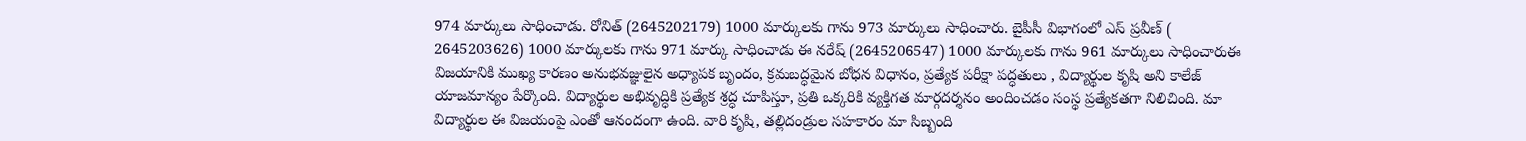974 మార్కులు సాధించాడు. రోనిత్ (2645202179) 1000 మార్కులకు గాను 973 మార్కులు సాధించారు. బైపీసీ విభాగంలో ఎస్ ప్రవీణ్ ( 2645203626) 1000 మార్కులకు గాను 971 మార్కు సాధించాడు ఈ నరేష్ (2645206547) 1000 మార్కులకు గాను 961 మార్కులు సాధించారుఈ విజయానికి ముఖ్య కారణం అనుభవజ్ఞులైన అధ్యాపక బృందం, క్రమబద్ధమైన బోధన విధానం, ప్రత్యేక పరీక్షా పద్ధతులు , విద్యార్థుల కృషి అని కాలేజ్ యాజమాన్యం పేర్కొంది. విద్యార్థుల అభివృద్ధికి ప్రత్యేక శ్రద్ధ చూపిస్తూ, ప్రతి ఒక్కరికి వ్యక్తిగత మార్గదర్శనం అందించడం సంస్థ ప్రత్యేకతగా నిలిచింది. మా విద్యార్థుల ఈ విజయంపై ఎంతో ఆనందంగా ఉంది. వారి కృషి, తల్లిదండ్రుల సహకారం మా సిబ్బంది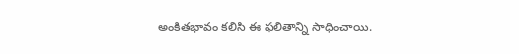అంకితభావం కలిసి ఈ ఫలితాన్ని సాధించాయి.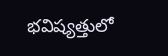భవిష్యత్తులో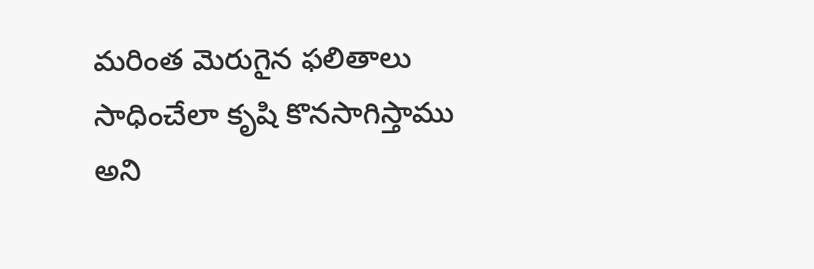మరింత మెరుగైన ఫలితాలు సాధించేలా కృషి కొనసాగిస్తాము అని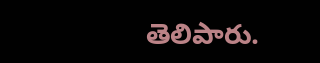తెలిపారు.